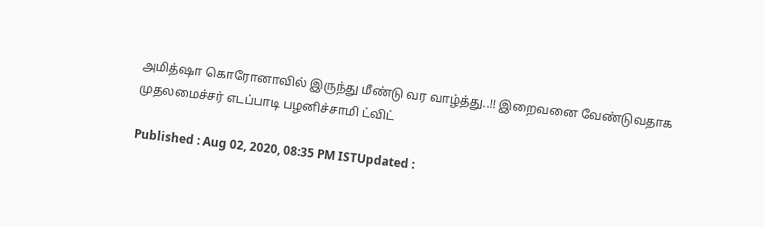அமித்ஷா கொரோனாவில் இருந்து மீண்டு வர வாழ்த்து..!! இறைவனை வேண்டுவதாக முதலமைச்சர் எடப்பாடி பழனிச்சாமி ட்விட்

Published : Aug 02, 2020, 08:35 PM ISTUpdated :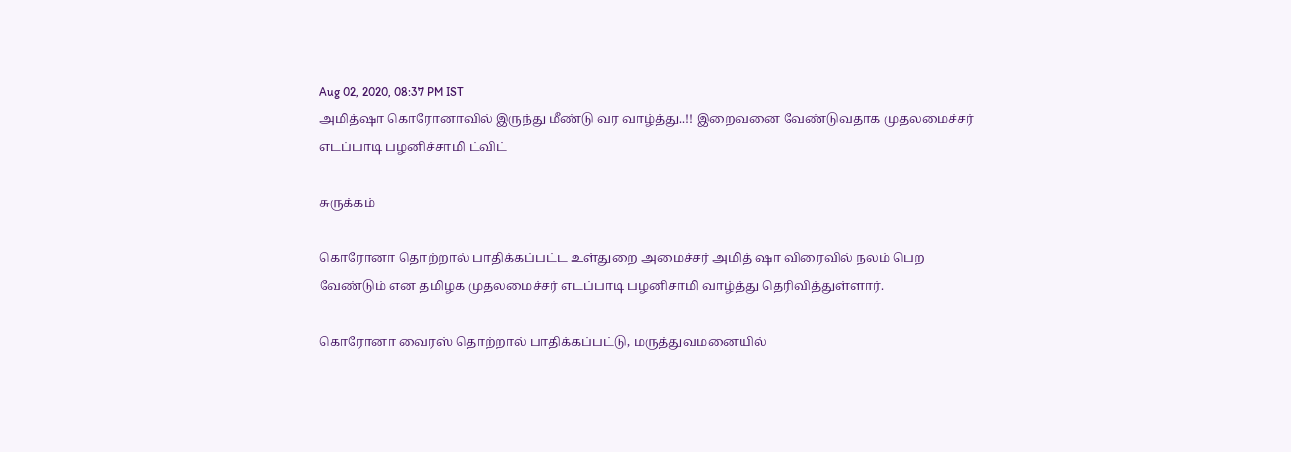Aug 02, 2020, 08:37 PM IST
அமித்ஷா கொரோனாவில் இருந்து மீண்டு வர வாழ்த்து..!! இறைவனை வேண்டுவதாக முதலமைச்சர் எடப்பாடி பழனிச்சாமி ட்விட்

சுருக்கம்

கொரோனா தொற்றால் பாதிக்கப்பட்ட உள்துறை அமைச்சர் அமித் ஷா விரைவில் நலம் பெற வேண்டும் என தமிழக முதலமைச்சர் எடப்பாடி பழனிசாமி வாழ்த்து தெரிவித்துள்ளார்.

கொரோனா வைரஸ் தொற்றால் பாதிக்கப்பட்டு, மருத்துவமனையில்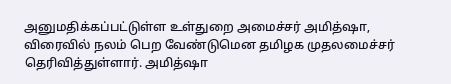அனுமதிக்கப்பட்டுள்ள உள்துறை அமைச்சர் அமித்ஷா, விரைவில் நலம் பெற வேண்டுமென தமிழக முதலமைச்சர் தெரிவித்துள்ளார். அமித்ஷா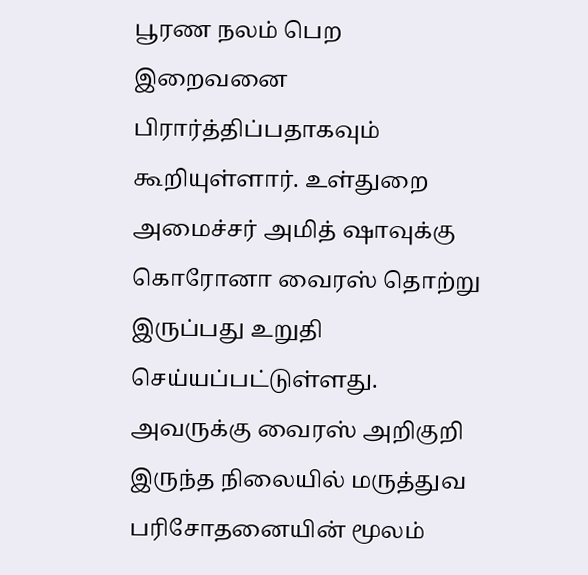பூரண நலம் பெற இறைவனை பிரார்த்திப்பதாகவும் கூறியுள்ளார். உள்துறை அமைச்சர் அமித் ஷாவுக்கு கொரோனா வைரஸ் தொற்று இருப்பது உறுதி செய்யப்பட்டுள்ளது. அவருக்கு வைரஸ் அறிகுறி இருந்த நிலையில் மருத்துவ பரிசோதனையின் மூலம்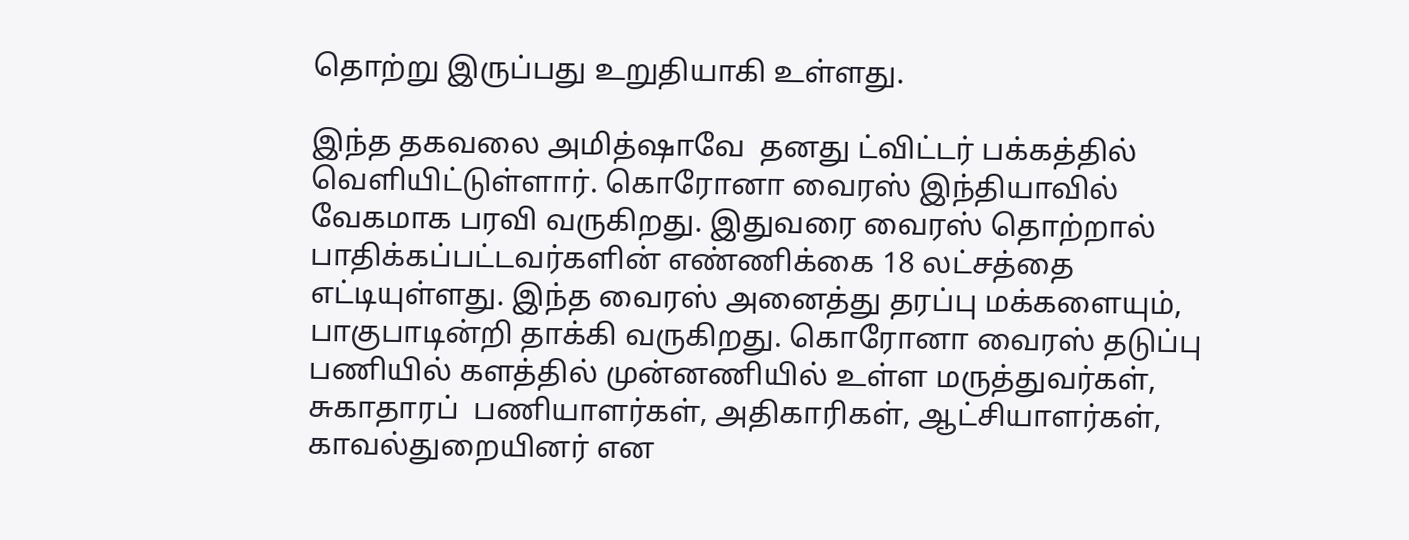தொற்று இருப்பது உறுதியாகி உள்ளது.

இந்த தகவலை அமித்ஷாவே  தனது ட்விட்டர் பக்கத்தில் வெளியிட்டுள்ளார். கொரோனா வைரஸ் இந்தியாவில் வேகமாக பரவி வருகிறது. இதுவரை வைரஸ் தொற்றால் பாதிக்கப்பட்டவர்களின் எண்ணிக்கை 18 லட்சத்தை எட்டியுள்ளது. இந்த வைரஸ் அனைத்து தரப்பு மக்களையும், பாகுபாடின்றி தாக்கி வருகிறது. கொரோனா வைரஸ் தடுப்பு பணியில் களத்தில் முன்னணியில் உள்ள மருத்துவர்கள், சுகாதாரப்  பணியாளர்கள், அதிகாரிகள், ஆட்சியாளர்கள், காவல்துறையினர் என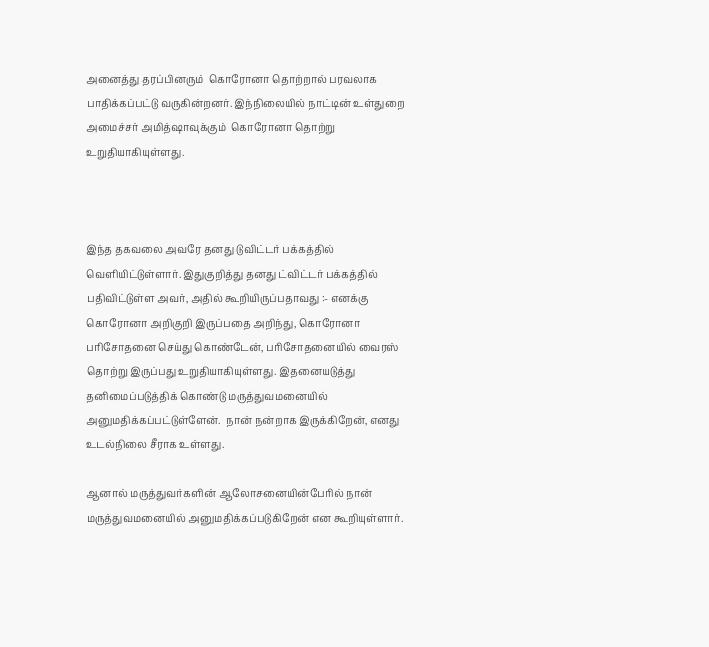அனைத்து தரப்பினரும்  கொரோனா தொற்றால் பரவலாக பாதிக்கப்பட்டு வருகின்றனர். இந்நிலையில் நாட்டின் உள்துறை அமைச்சர் அமித்ஷாவுக்கும்  கொரோனா தொற்று உறுதியாகியுள்ளது.



இந்த தகவலை அவரே தனது டுவிட்டர் பக்கத்தில் வெளியிட்டுள்ளார். இதுகுறித்து தனது ட்விட்டர் பக்கத்தில் பதிவிட்டுள்ள அவர், அதில் கூறியிருப்பதாவது :- எனக்கு கொரோனா அறிகுறி இருப்பதை அறிந்து, கொரோனா பரிசோதனை செய்து கொண்டேன், பரிசோதனையில் வைரஸ் தொற்று இருப்பது உறுதியாகியுள்ளது. இதனையடுத்து தனிமைப்படுத்திக் கொண்டு மருத்துவமனையில் அனுமதிக்கப்பட்டுள்ளேன்.  நான் நன்றாக இருக்கிறேன், எனது உடல்நிலை சீராக உள்ளது.

ஆனால் மருத்துவர்களின் ஆலோசனையின்பேரில் நான் மருத்துவமனையில் அனுமதிக்கப்படுகிறேன் என கூறியுள்ளார்.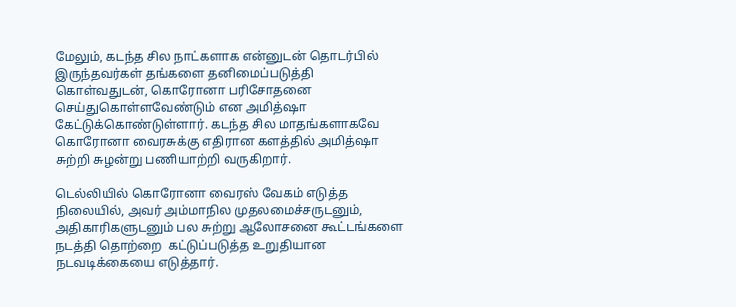மேலும், கடந்த சில நாட்களாக என்னுடன் தொடர்பில் இருந்தவர்கள் தங்களை தனிமைப்படுத்தி கொள்வதுடன், கொரோனா பரிசோதனை செய்துகொள்ளவேண்டும் என அமித்ஷா கேட்டுக்கொண்டுள்ளார். கடந்த சில மாதங்களாகவே கொரோனா வைரசுக்கு எதிரான களத்தில் அமித்ஷா சுற்றி சுழன்று பணியாற்றி வருகிறார்.

டெல்லியில் கொரோனா வைரஸ் வேகம் எடுத்த நிலையில், அவர் அம்மாநில முதலமைச்சருடனும், அதிகாரிகளுடனும் பல சுற்று ஆலோசனை கூட்டங்களை நடத்தி தொற்றை  கட்டுப்படுத்த உறுதியான நடவடிக்கையை எடுத்தார்.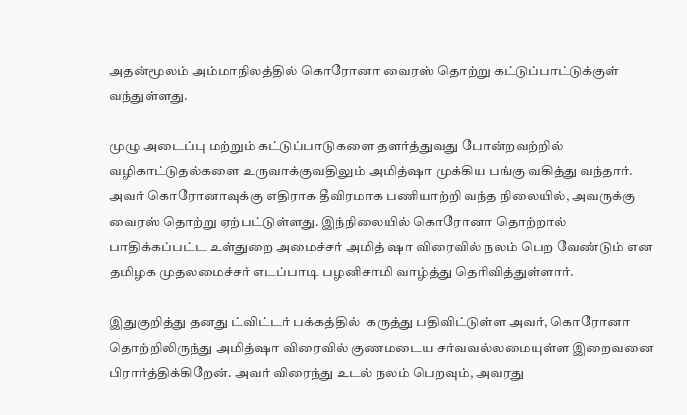அதன்மூலம் அம்மாநிலத்தில் கொரோனா வைரஸ் தொற்று கட்டுப்பாட்டுக்குள் வந்துள்ளது.

முழு அடைப்பு மற்றும் கட்டுப்பாடுகளை தளர்த்துவது போன்றவற்றில் வழிகாட்டுதல்களை உருவாக்குவதிலும் அமித்ஷா முக்கிய பங்கு வகித்து வந்தார். அவர் கொரோனாவுக்கு எதிராக தீவிரமாக பணியாற்றி வந்த நிலையில், அவருக்கு வைரஸ் தொற்று ஏற்பட்டுள்ளது. இந்நிலையில் கொரோனா தொற்றால் பாதிக்கப்பட்ட உள்துறை அமைச்சர் அமித் ஷா விரைவில் நலம் பெற வேண்டும் என தமிழக முதலமைச்சர் எடப்பாடி பழனிசாமி வாழ்த்து தெரிவித்துள்ளார்.

இதுகுறித்து தனது ட்விட்டர் பக்கத்தில்  கருத்து பதிவிட்டுள்ள அவர், கொரோனா தொற்றிலிருந்து அமித்ஷா விரைவில் குணமடைய சர்வவல்லமையுள்ள இறைவனை பிரார்த்திக்கிறேன். அவர் விரைந்து உடல் நலம் பெறவும், அவரது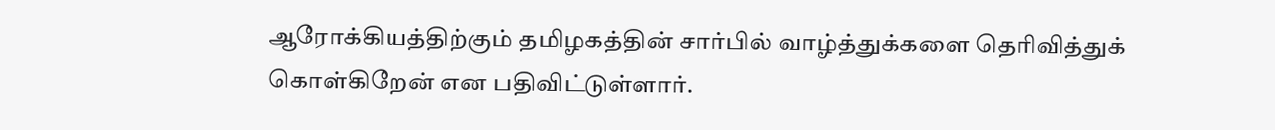ஆரோக்கியத்திற்கும் தமிழகத்தின் சார்பில் வாழ்த்துக்களை தெரிவித்துக் கொள்கிறேன் என பதிவிட்டுள்ளார்.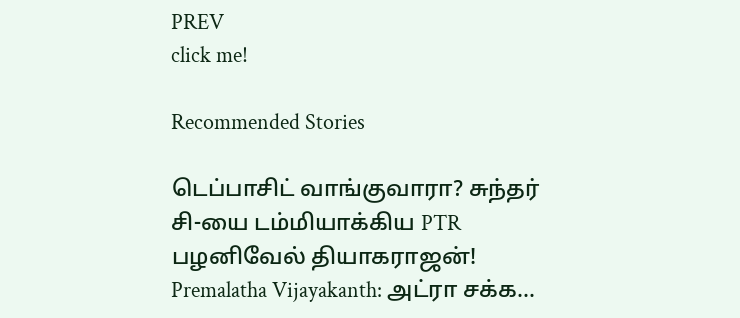PREV
click me!

Recommended Stories

டெப்பாசிட் வாங்குவாரா? சுந்தர் சி-யை டம்மியாக்கிய PTR பழனிவேல் தியாகராஜன்!
Premalatha Vijayakanth: அட்ரா சக்க...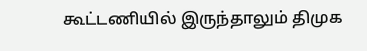கூட்டணியில் இருந்தாலும் திமுக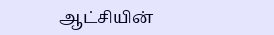ஆட்சியின்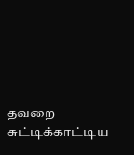தவறை சுட்டிக்காட்டிய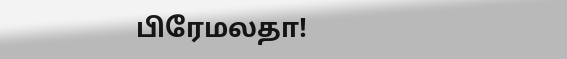பிரேமலதா!